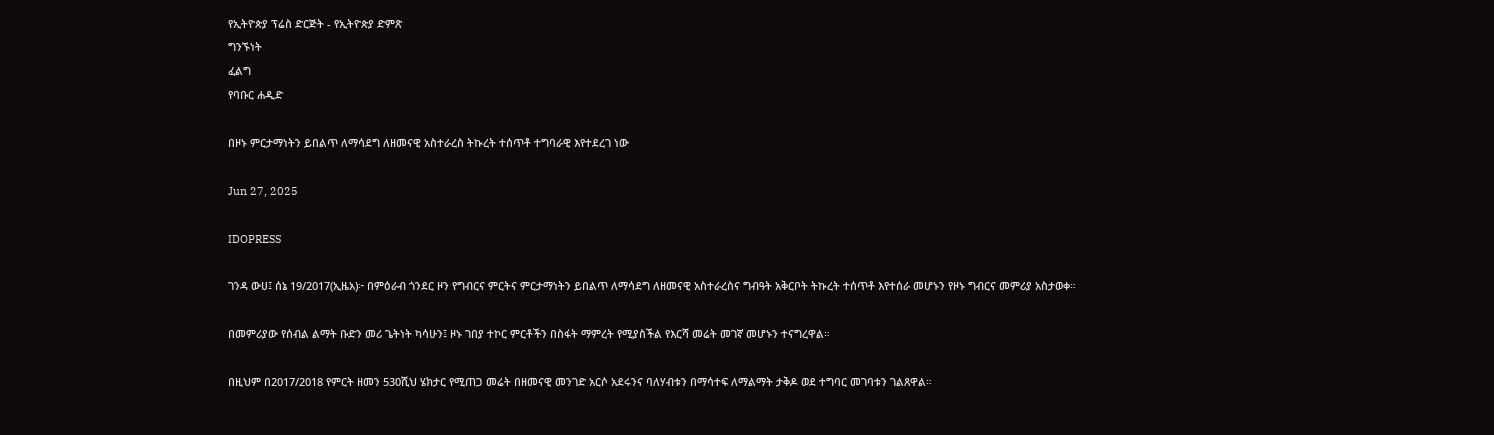የኢትዮጵያ ፕሬስ ድርጅት - የኢትዮጵያ ድምጽ
ግንኙነት
ፈልግ
የባቡር ሐዲድ

በዞኑ ምርታማነትን ይበልጥ ለማሳደግ ለዘመናዊ አስተራረስ ትኩረት ተሰጥቶ ተግባራዊ እየተደረገ ነው

Jun 27, 2025

IDOPRESS

ገንዳ ውሀ፤ ሰኔ 19/2017(ኢዜአ)፦ በምዕራብ ጎንደር ዞን የግብርና ምርትና ምርታማነትን ይበልጥ ለማሳደግ ለዘመናዊ አስተራረስና ግብዓት አቅርቦት ትኩረት ተሰጥቶ እየተሰራ መሆኑን የዞኑ ግብርና መምሪያ አስታወቀ።

በመምሪያው የሰብል ልማት ቡድን መሪ ጌትነት ካሳሁን፤ ዞኑ ገበያ ተኮር ምርቶችን በስፋት ማምረት የሚያስችል የእርሻ መሬት መገኛ መሆኑን ተናግረዋል።

በዚህም በ2017/2018 የምርት ዘመን 530ሺህ ሄክታር የሚጠጋ መሬት በዘመናዊ መንገድ አርሶ አደሩንና ባለሃብቱን በማሳተፍ ለማልማት ታቅዶ ወደ ተግባር መገባቱን ገልጸዋል።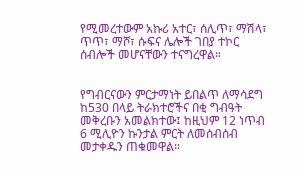የሚመረተውም አኩሪ አተር፣ ሰሊጥ፣ ማሽላ፣ ጥጥ፣ ማሾ፣ ሱፍና ሌሎች ገበያ ተኮር ሰብሎች መሆናቸውን ተናግረዋል።


የግብርናውን ምርታማነት ይበልጥ ለማሳደግ ከ530 በላይ ትራክተሮችና በቂ ግብዓት መቅረቡን አመልክተው፤ ከዚህም 12 ነጥብ 6 ሚሊዮን ኩንታል ምርት ለመሰብሰብ መታቀዱን ጠቁመዋል።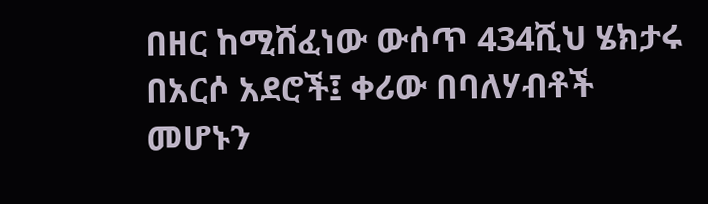በዘር ከሚሸፈነው ውሰጥ 434ሺህ ሄክታሩ በአርሶ አደሮች፤ ቀሪው በባለሃብቶች መሆኑን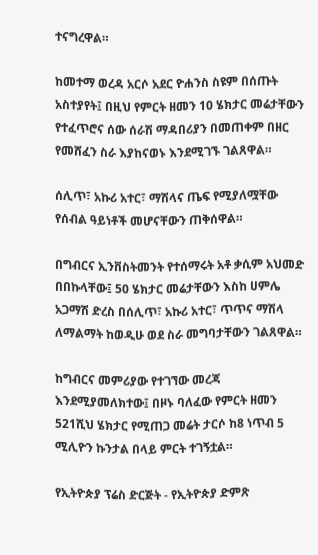ተናግረዋል።

ከመተማ ወረዳ አርሶ አደር ዮሐንስ ስዩም በሰጡት አስተያየት፤ በዚህ የምርት ዘመን 10 ሄክታር መሬታቸውን የተፈጥሮና ሰው ሰራሽ ማዳበሪያን በመጠቀም በዘር የመሸፈን ስራ እያከናወኑ እንደሚገኙ ገልጸዋል።

ሰሊጥ፣ አኩሪ አተር፣ ማሽላና ጤፍ የሚያለሟቸው የሰብል ዓይነቶች መሆናቸውን ጠቅሰዋል።

በግብርና ኢንቨስትመንት የተሰማሩት አቶ ቃሲም አህመድ በበኩላቸው፤ 50 ሄክታር መሬታቸውን እስከ ሀምሌ አጋማሽ ድረስ በሰሊጥ፣ አኩሪ አተር፣ ጥጥና ማሽላ ለማልማት ከወዲሁ ወደ ስራ መግባታቸውን ገልጸዋል።

ከግብርና መምሪያው የተገኘው መረጃ እንደሚያመለክተው፤ በዞኑ ባለፈው የምርት ዘመን 521ሺህ ሄክታር የሚጠጋ መሬት ታርሶ ከ8 ነጥብ 5 ሚሊዮን ኩንታል በላይ ምርት ተገኝቷል።

የኢትዮጵያ ፕሬስ ድርጅት - የኢትዮጵያ ድምጽ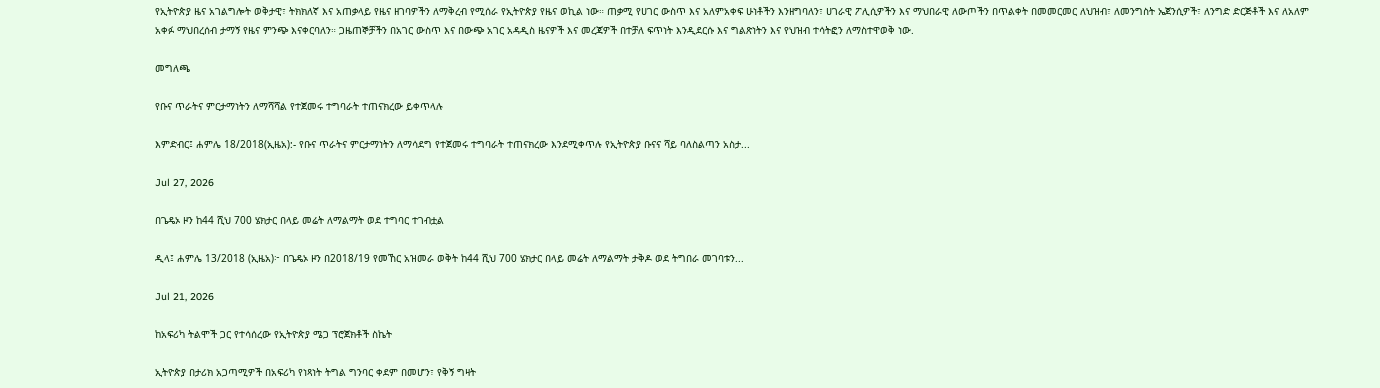የኢትዮጵያ ዜና አገልግሎት ወቅታዊ፣ ትክክለኛ እና አጠቃላይ የዜና ዘገባዎችን ለማቅረብ የሚሰራ የኢትዮጵያ የዜና ወኪል ነው። ጠቃሚ የሀገር ውስጥ እና አለምአቀፍ ሁነቶችን እንዘግባለን፣ ሀገራዊ ፖሊሲዎችን እና ማህበራዊ ለውጦችን በጥልቀት በመመርመር ለህዝብ፣ ለመንግስት ኤጀንሲዎች፣ ለንግድ ድርጅቶች እና ለአለም አቀፉ ማህበረሰብ ታማኝ የዜና ምንጭ እናቀርባለን። ጋዜጠኞቻችን በአገር ውስጥ እና በውጭ አገር አዳዲስ ዜናዎች እና መረጃዎች በተቻለ ፍጥነት እንዲደርሱ እና ግልጽነትን እና የህዝብ ተሳትፎን ለማስተዋወቅ ነው.

መግለጫ

የቡና ጥራትና ምርታማነትን ለማሻሻል የተጀመሩ ተግባራት ተጠናክረው ይቀጥላሉ

እምድብር፤ ሐምሌ 18/2018(ኢዜአ):- የቡና ጥራትና ምርታማነትን ለማሳደግ የተጀመሩ ተግባራት ተጠናክረው እንደሚቀጥሉ የኢትዮጵያ ቡናና ሻይ ባለስልጣን አስታ...

Jul 27, 2026

በጌዴኦ ዞን ከ44 ሺህ 700 ሄክታር በላይ መሬት ለማልማት ወደ ተግባር ተገብቷል

ዲላ፤ ሐምሌ 13/2018 (ኢዜአ)፦ በጌዴኦ ዞን በ2018/19 የመኸር አዝመራ ወቅት ከ44 ሺህ 700 ሄክታር በላይ መሬት ለማልማት ታቅዶ ወደ ትግበራ መገባቱን...

Jul 21, 2026

ከአፍሪካ ትልሞች ጋር የተሳሰረው የኢትዮጵያ ሜጋ ፕሮጀክቶች ስኬት

ኢትዮጵያ በታሪክ አጋጣሚዎች በአፍሪካ የነጻነት ትግል ግንባር ቀደም በመሆን፣ የቅኝ ግዛት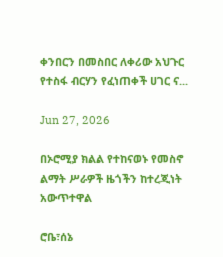ቀንበርን በመስበር ለቀሪው አህጉር የተስፋ ብርሃን የፈነጠቀች ሀገር ና...

Jun 27, 2026

በኦሮሚያ ክልል የተከናወኑ የመስኖ ልማት ሥራዎች ዜጎችን ከተረጂነት አውጥተዋል

ሮቤ፣ሰኔ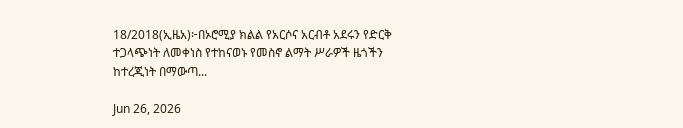18/2018(ኢዜአ)፦በኦሮሚያ ክልል የአርሶና አርብቶ አደሩን የድርቅ ተጋላጭነት ለመቀነስ የተከናወኑ የመስኖ ልማት ሥራዎች ዜጎችን ከተረጂነት በማውጣ...

Jun 26, 2026